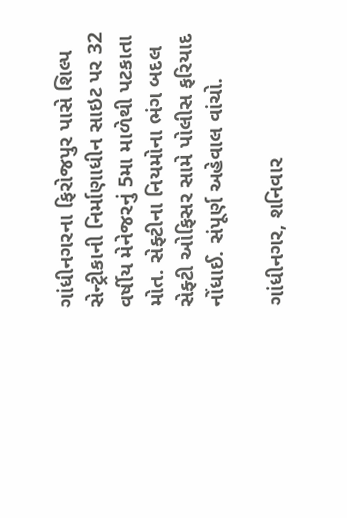ગાંધીનગરના ફિરોજપુર પાસે શિલ્પ સેન્ટ્રીકાની નિર્માણાધીન સાઇટ પર 32 વર્ષીય મેનેજરનું 5મા માળેથી પટકાતા મોત. સેફ્ટીના નિયમોના ભંગ બદલ સેફ્ટી ઓફિસર સામે પોલીસ ફરિયાદ નોંધાઈ. સંપૂર્ણ અહેવાલ વાંચો.

ગાંધીનગર, શનિવાર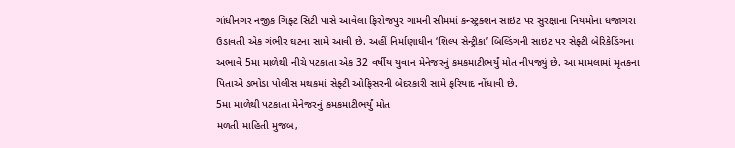ગાંધીનગર નજીક ગિફ્ટ સિટી પાસે આવેલા ફિરોજપુર ગામની સીમમાં કન્સ્ટ્રક્શન સાઇટ પર સુરક્ષાના નિયમોના ધજાગરા ઉડાવતી એક ગંભીર ઘટના સામે આવી છે. અહીં નિર્માણાધીન ‘શિલ્પ સેન્ટ્રીકા’ બિલ્ડિંગની સાઇટ પર સેફ્ટી બેરિકેડિંગના અભાવે 5મા માળેથી નીચે પટકાતા એક 32 વર્ષીય યુવાન મેનેજરનું કમકમાટીભર્યું મોત નીપજ્યું છે. આ મામલામાં મૃતકના પિતાએ ડભોડા પોલીસ મથકમાં સેફ્ટી ઓફિસરની બેદરકારી સામે ફરિયાદ નોંધાવી છે.
5મા માળેથી પટકાતા મેનેજરનું કમકમાટીભર્યું મોત
મળતી માહિતી મુજબ,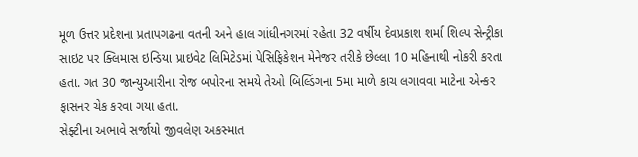મૂળ ઉત્તર પ્રદેશના પ્રતાપગઢના વતની અને હાલ ગાંધીનગરમાં રહેતા 32 વર્ષીય દેવપ્રકાશ શર્મા શિલ્પ સેન્ટ્રીકા સાઇટ પર ક્લિમાસ ઇન્ડિયા પ્રાઇવેટ લિમિટેડમાં પેસિફિકેશન મેનેજર તરીકે છેલ્લા 10 મહિનાથી નોકરી કરતા હતા. ગત 30 જાન્યુઆરીના રોજ બપોરના સમયે તેઓ બિલ્ડિંગના 5મા માળે કાચ લગાવવા માટેના એન્કર ફાસનર ચેક કરવા ગયા હતા.
સેફ્ટીના અભાવે સર્જાયો જીવલેણ અકસ્માત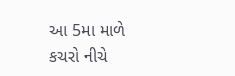આ 5મા માળે કચરો નીચે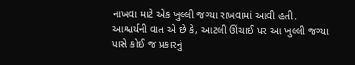નાખવા માટે એક ખુલ્લી જગ્યા રાખવામાં આવી હતી. આશ્ચર્યની વાત એ છે કે, આટલી ઊંચાઈ પર આ ખુલ્લી જગ્યા પાસે કોઈ જ પ્રકારનું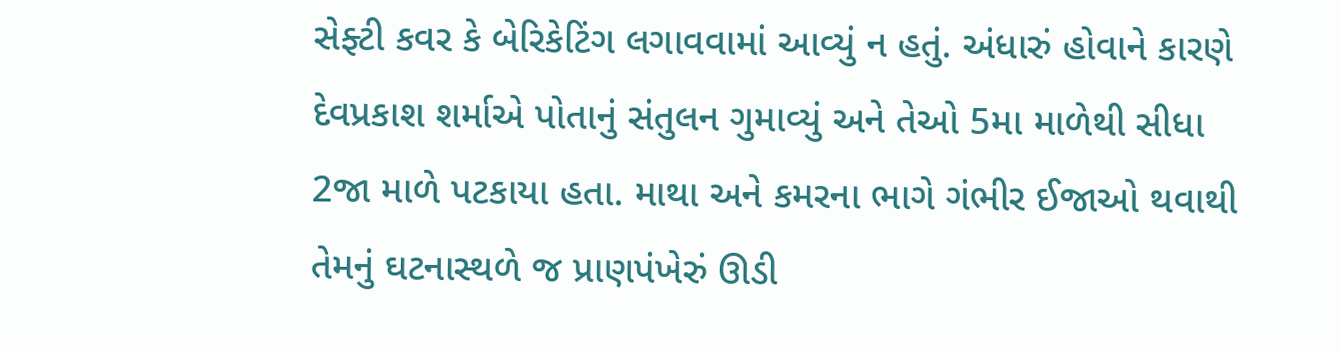સેફ્ટી કવર કે બેરિકેટિંગ લગાવવામાં આવ્યું ન હતું. અંધારું હોવાને કારણે દેવપ્રકાશ શર્માએ પોતાનું સંતુલન ગુમાવ્યું અને તેઓ 5મા માળેથી સીધા 2જા માળે પટકાયા હતા. માથા અને કમરના ભાગે ગંભીર ઈજાઓ થવાથી તેમનું ઘટનાસ્થળે જ પ્રાણપંખેરું ઊડી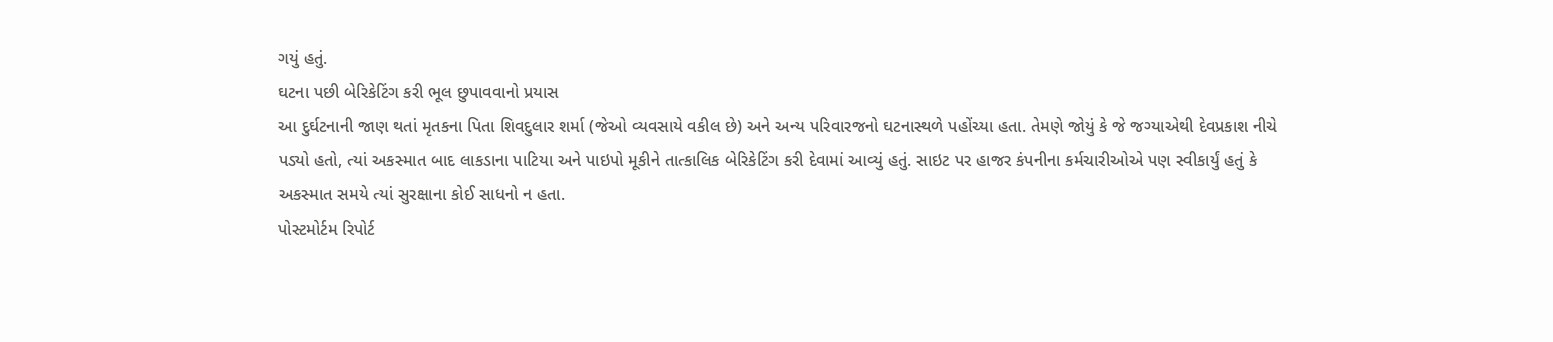ગયું હતું.
ઘટના પછી બેરિકેટિંગ કરી ભૂલ છુપાવવાનો પ્રયાસ
આ દુર્ઘટનાની જાણ થતાં મૃતકના પિતા શિવદુલાર શર્મા (જેઓ વ્યવસાયે વકીલ છે) અને અન્ય પરિવારજનો ઘટનાસ્થળે પહોંચ્યા હતા. તેમણે જોયું કે જે જગ્યાએથી દેવપ્રકાશ નીચે પડ્યો હતો, ત્યાં અકસ્માત બાદ લાકડાના પાટિયા અને પાઇપો મૂકીને તાત્કાલિક બેરિકેટિંગ કરી દેવામાં આવ્યું હતું. સાઇટ પર હાજર કંપનીના કર્મચારીઓએ પણ સ્વીકાર્યું હતું કે અકસ્માત સમયે ત્યાં સુરક્ષાના કોઈ સાધનો ન હતા.
પોસ્ટમોર્ટમ રિપોર્ટ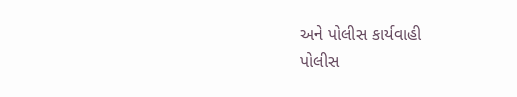અને પોલીસ કાર્યવાહી
પોલીસ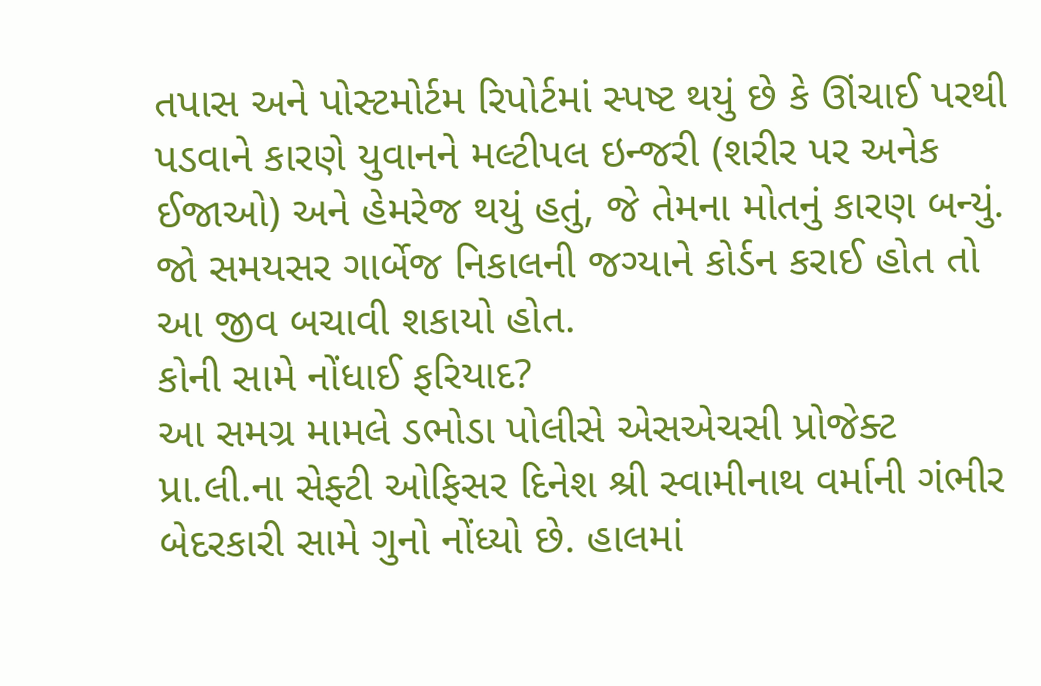તપાસ અને પોસ્ટમોર્ટમ રિપોર્ટમાં સ્પષ્ટ થયું છે કે ઊંચાઈ પરથી પડવાને કારણે યુવાનને મલ્ટીપલ ઇન્જરી (શરીર પર અનેક ઈજાઓ) અને હેમરેજ થયું હતું, જે તેમના મોતનું કારણ બન્યું. જો સમયસર ગાર્બેજ નિકાલની જગ્યાને કોર્ડન કરાઈ હોત તો આ જીવ બચાવી શકાયો હોત.
કોની સામે નોંધાઈ ફરિયાદ?
આ સમગ્ર મામલે ડભોડા પોલીસે એસએચસી પ્રોજેક્ટ પ્રા.લી.ના સેફ્ટી ઓફિસર દિનેશ શ્રી સ્વામીનાથ વર્માની ગંભીર બેદરકારી સામે ગુનો નોંધ્યો છે. હાલમાં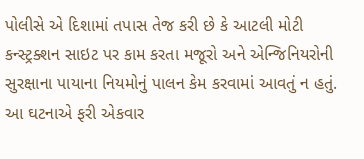પોલીસે એ દિશામાં તપાસ તેજ કરી છે કે આટલી મોટી કન્સ્ટ્રક્શન સાઇટ પર કામ કરતા મજૂરો અને એન્જિનિયરોની સુરક્ષાના પાયાના નિયમોનું પાલન કેમ કરવામાં આવતું ન હતું. આ ઘટનાએ ફરી એકવાર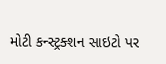મોટી કન્સ્ટ્રક્શન સાઇટો પર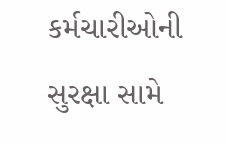કર્મચારીઓની સુરક્ષા સામે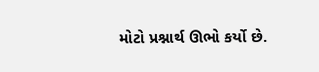મોટો પ્રશ્નાર્થ ઊભો કર્યો છે.